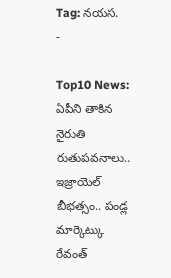Tag: నయస.
-

Top10 News: ఏపీని తాకిన నైరుతి రుతుపవనాలు.. ఇజ్రాయెల్ బీభత్సం.. పండ్ల మార్కెట్కు రేవంత్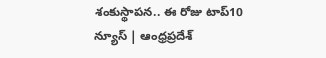శంకుస్థాపన.. ఈ రోజు టాప్10 న్యూస్ | ఆంధ్రప్రదేశ్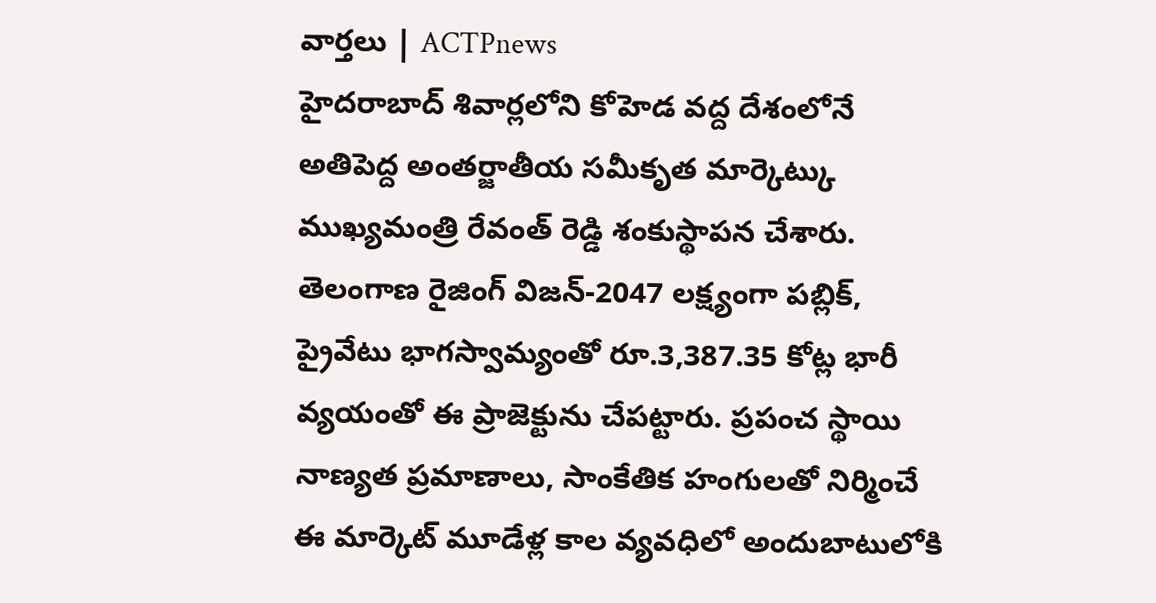వార్తలు | ACTPnews
హైదరాబాద్ శివార్లలోని కోహెడ వద్ద దేశంలోనే అతిపెద్ద అంతర్జాతీయ సమీకృత మార్కెట్కు ముఖ్యమంత్రి రేవంత్ రెడ్డి శంకుస్థాపన చేశారు. తెలంగాణ రైజింగ్ విజన్-2047 లక్ష్యంగా పబ్లిక్, ప్రైవేటు భాగస్వామ్యంతో రూ.3,387.35 కోట్ల భారీ వ్యయంతో ఈ ప్రాజెక్టును చేపట్టారు. ప్రపంచ స్థాయి నాణ్యత ప్రమాణాలు, సాంకేతిక హంగులతో నిర్మించే ఈ మార్కెట్ మూడేళ్ల కాల వ్యవధిలో అందుబాటులోకి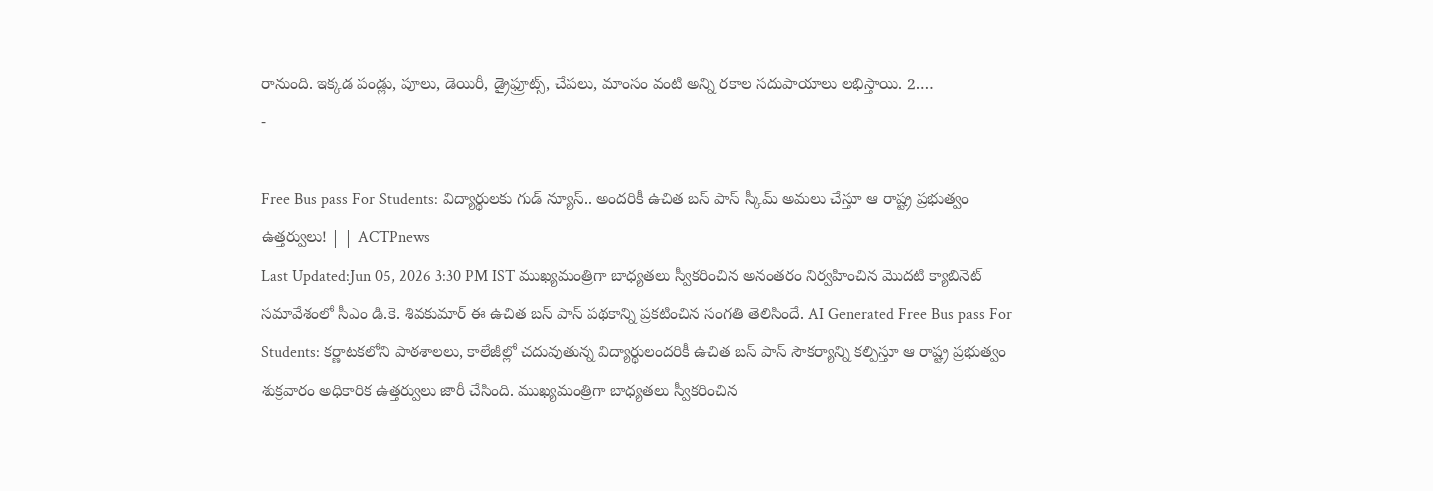రానుంది. ఇక్కడ పండ్లు, పూలు, డెయిరీ, డ్రైఫ్రూట్స్, చేపలు, మాంసం వంటి అన్ని రకాల సదుపాయాలు లభిస్తాయి. 2.…
-

Free Bus pass For Students: విద్యార్థులకు గుడ్ న్యూస్.. అందరికీ ఉచిత బస్ పాస్ స్కీమ్ అమలు చేస్తూ ఆ రాష్ట్ర ప్రభుత్వం ఉత్తర్వులు! | | ACTPnews
Last Updated:Jun 05, 2026 3:30 PM IST ముఖ్యమంత్రిగా బాధ్యతలు స్వీకరించిన అనంతరం నిర్వహించిన మొదటి క్యాబినెట్ సమావేశంలో సీఎం డి.కె. శివకుమార్ ఈ ఉచిత బస్ పాస్ పథకాన్ని ప్రకటించిన సంగతి తెలిసిందే. AI Generated Free Bus pass For Students: కర్ణాటకలోని పాఠశాలలు, కాలేజీల్లో చదువుతున్న విద్యార్థులందరికీ ఉచిత బస్ పాస్ సౌకర్యాన్ని కల్పిస్తూ ఆ రాష్ట్ర ప్రభుత్వం శుక్రవారం అధికారిక ఉత్తర్వులు జారీ చేసింది. ముఖ్యమంత్రిగా బాధ్యతలు స్వీకరించిన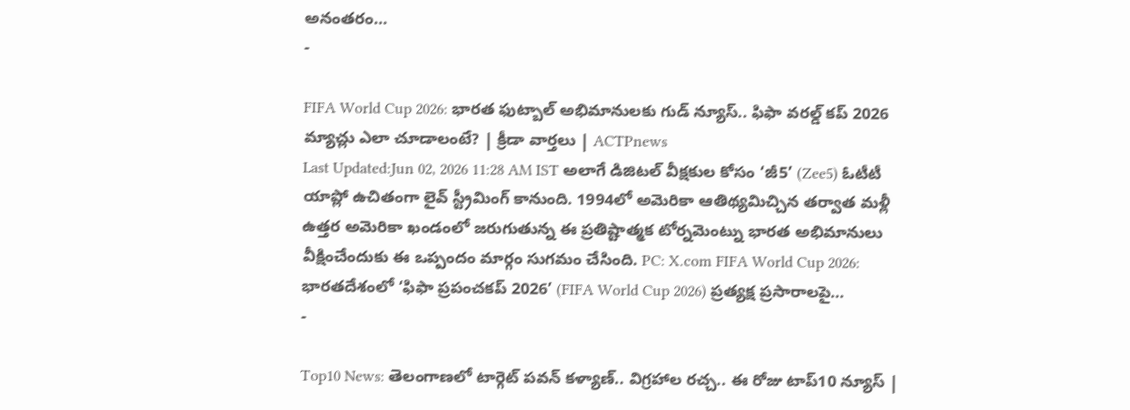అనంతరం…
-

FIFA World Cup 2026: భారత ఫుట్బాల్ అభిమానులకు గుడ్ న్యూస్.. ఫిఫా వరల్డ్ కప్ 2026 మ్యాచ్లు ఎలా చూడాలంటే? | క్రీడా వార్తలు | ACTPnews
Last Updated:Jun 02, 2026 11:28 AM IST అలాగే డిజిటల్ వీక్షకుల కోసం ‘జీ5’ (Zee5) ఓటీటీ యాప్లో ఉచితంగా లైవ్ స్ట్రీమింగ్ కానుంది. 1994లో అమెరికా ఆతిథ్యమిచ్చిన తర్వాత మళ్లీ ఉత్తర అమెరికా ఖండంలో జరుగుతున్న ఈ ప్రతిష్టాత్మక టోర్నమెంట్ను భారత అభిమానులు వీక్షించేందుకు ఈ ఒప్పందం మార్గం సుగమం చేసింది. PC: X.com FIFA World Cup 2026: భారతదేశంలో ‘ఫిఫా ప్రపంచకప్ 2026’ (FIFA World Cup 2026) ప్రత్యక్ష ప్రసారాలపై…
-

Top10 News: తెలంగాణలో టార్గెట్ పవన్ కళ్యాణ్.. విగ్రహాల రచ్చ.. ఈ రోజు టాప్10 న్యూస్ |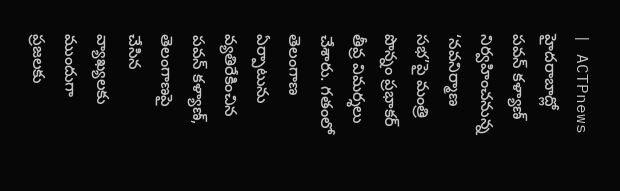| ACTPnews
హైదరాబాద్లో పవన్ కళ్యాణ్ నిర్వహించనున్న ‘నవనిర్మాణ సభ’పై మంత్రి పొన్నం ప్రభాకర్ తీవ్ర విమర్శలు చేశారు. గతంలో తెలంగాణ ఏర్పాటును వ్యతిరేకించిన పవన్ కళ్యాణ్, తెలంగాణపై చేసిన వ్యాఖ్యలకు ముందుగా ప్రజలకు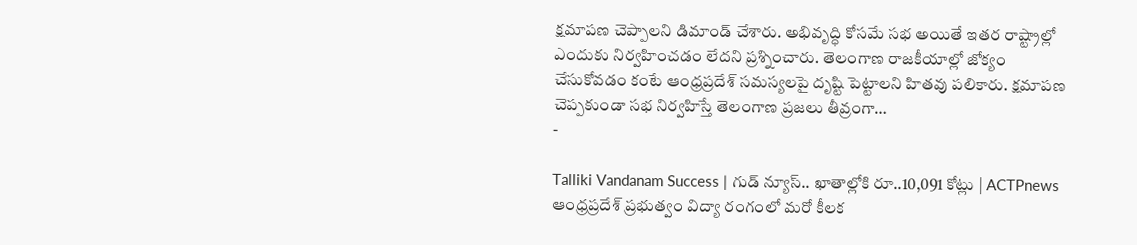క్షమాపణ చెప్పాలని డిమాండ్ చేశారు. అభివృద్ధి కోసమే సభ అయితే ఇతర రాష్ట్రాల్లో ఎందుకు నిర్వహించడం లేదని ప్రశ్నించారు. తెలంగాణ రాజకీయాల్లో జోక్యం చేసుకోవడం కంటే ఆంధ్రప్రదేశ్ సమస్యలపై దృష్టి పెట్టాలని హితవు పలికారు. క్షమాపణ చెప్పకుండా సభ నిర్వహిస్తే తెలంగాణ ప్రజలు తీవ్రంగా…
-

Talliki Vandanam Success | గుడ్ న్యూస్.. ఖాతాల్లోకి రూ..10,091 కోట్లు | ACTPnews
ఆంధ్రప్రదేశ్ ప్రభుత్వం విద్యా రంగంలో మరో కీలక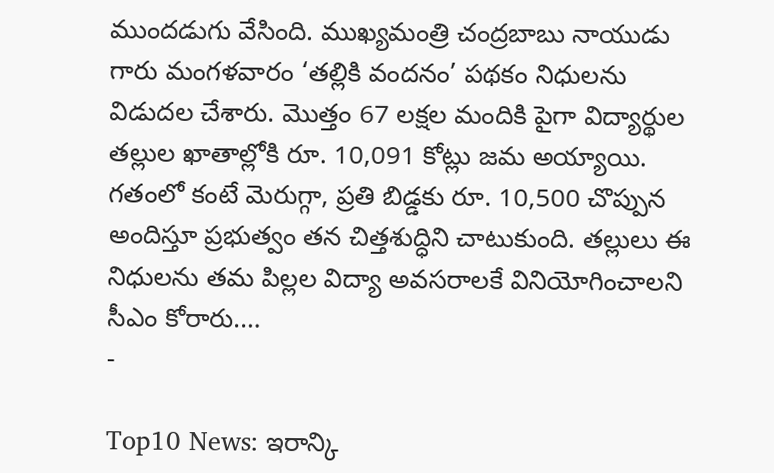ముందడుగు వేసింది. ముఖ్యమంత్రి చంద్రబాబు నాయుడు గారు మంగళవారం ‘తల్లికి వందనం’ పథకం నిధులను విడుదల చేశారు. మొత్తం 67 లక్షల మందికి పైగా విద్యార్థుల తల్లుల ఖాతాల్లోకి రూ. 10,091 కోట్లు జమ అయ్యాయి. గతంలో కంటే మెరుగ్గా, ప్రతి బిడ్డకు రూ. 10,500 చొప్పున అందిస్తూ ప్రభుత్వం తన చిత్తశుద్ధిని చాటుకుంది. తల్లులు ఈ నిధులను తమ పిల్లల విద్యా అవసరాలకే వినియోగించాలని సీఎం కోరారు.…
-

Top10 News: ఇరాన్కి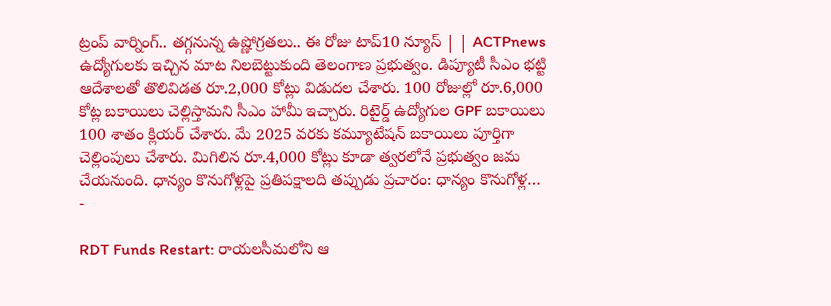ట్రంప్ వార్నింగ్.. తగ్గనున్న ఉష్ణోగ్రతలు.. ఈ రోజు టాప్10 న్యూస్ | | ACTPnews
ఉద్యోగులకు ఇచ్చిన మాట నిలబెట్టుకుంది తెలంగాణ ప్రభుత్వం. డిప్యూటీ సీఎం భట్టి ఆదేశాలతో తొలివిడత రూ.2,000 కోట్లు విడుదల చేశారు. 100 రోజుల్లో రూ.6,000 కోట్ల బకాయిలు చెల్లిస్తామని సీఎం హామీ ఇచ్చారు. రిటైర్డ్ ఉద్యోగుల GPF బకాయిలు 100 శాతం క్లియర్ చేశారు. మే 2025 వరకు కమ్యూటేషన్ బకాయిలు పూర్తిగా చెల్లింపులు చేశారు. మిగిలిన రూ.4,000 కోట్లు కూడా త్వరలోనే ప్రభుత్వం జమ చేయనుంది. ధాన్యం కొనుగోళ్లపై ప్రతిపక్షాలది తప్పుడు ప్రచారం: ధాన్యం కొనుగోళ్ల…
-

RDT Funds Restart: రాయలసీమలోని ఆ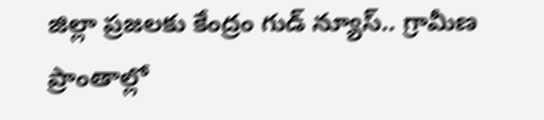జిల్లా ప్రజలకు కేంద్రం గుడ్ న్యూస్.. గ్రామీణ ప్రాంతాల్లో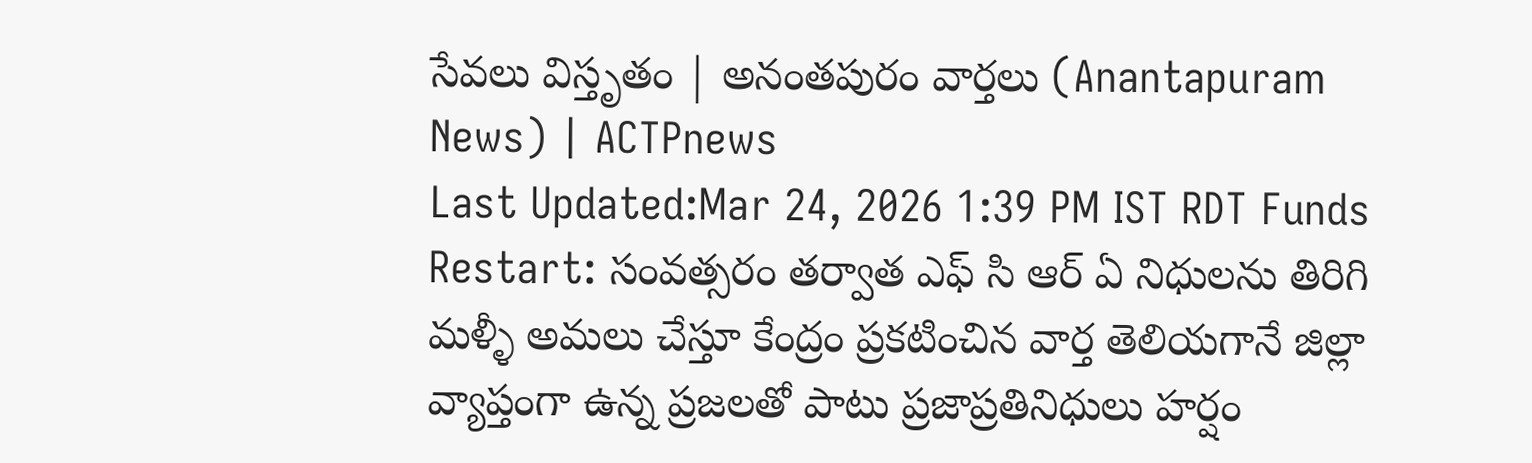సేవలు విస్తృతం | అనంతపురం వార్తలు (Anantapuram News) | ACTPnews
Last Updated:Mar 24, 2026 1:39 PM IST RDT Funds Restart: సంవత్సరం తర్వాత ఎఫ్ సి ఆర్ ఏ నిధులను తిరిగి మళ్ళీ అమలు చేస్తూ కేంద్రం ప్రకటించిన వార్త తెలియగానే జిల్లా వ్యాప్తంగా ఉన్న ప్రజలతో పాటు ప్రజాప్రతినిధులు హర్షం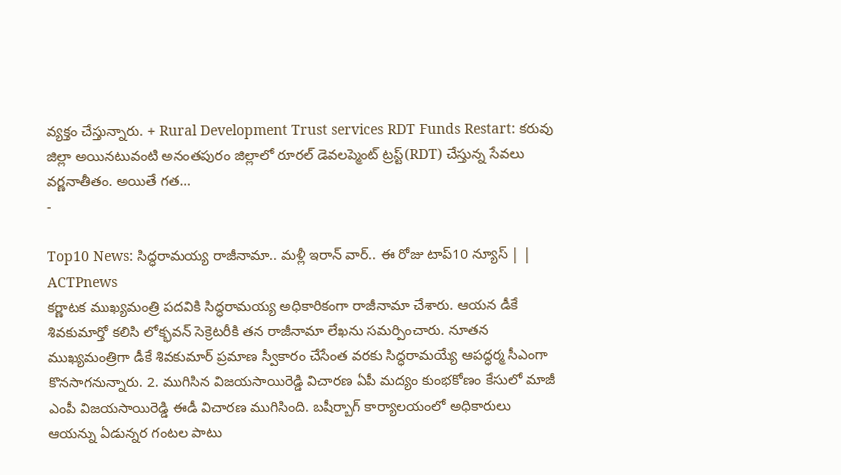వ్యక్తం చేస్తున్నారు. + Rural Development Trust services RDT Funds Restart: కరువు జిల్లా అయినటువంటి అనంతపురం జిల్లాలో రూరల్ డెవలప్మెంట్ ట్రస్ట్(RDT) చేస్తున్న సేవలు వర్ణనాతీతం. అయితే గత…
-

Top10 News: సిద్ధరామయ్య రాజీనామా.. మళ్లీ ఇరాన్ వార్.. ఈ రోజు టాప్10 న్యూస్ | | ACTPnews
కర్ణాటక ముఖ్యమంత్రి పదవికి సిద్ధరామయ్య అధికారికంగా రాజీనామా చేశారు. ఆయన డీకే శివకుమార్తో కలిసి లోక్భవన్ సెక్రెటరీకి తన రాజీనామా లేఖను సమర్పించారు. నూతన ముఖ్యమంత్రిగా డీకే శివకుమార్ ప్రమాణ స్వీకారం చేసేంత వరకు సిద్ధరామయ్యే ఆపద్ధర్మ సీఎంగా కొనసాగనున్నారు. 2. ముగిసిన విజయసాయిరెడ్డి విచారణ ఏపీ మద్యం కుంభకోణం కేసులో మాజీ ఎంపీ విజయసాయిరెడ్డి ఈడీ విచారణ ముగిసింది. బషీర్బాగ్ కార్యాలయంలో అధికారులు ఆయన్ను ఏడున్నర గంటల పాటు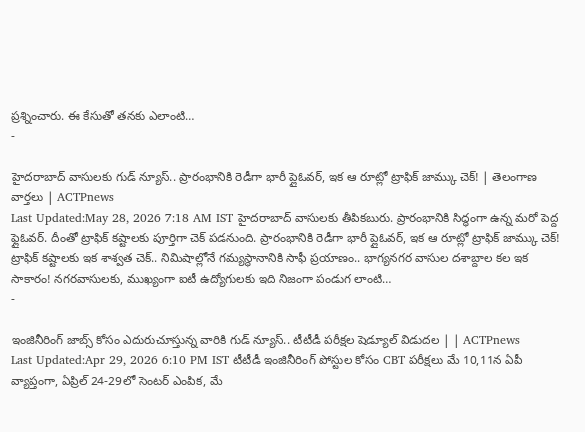ప్రశ్నించారు. ఈ కేసుతో తనకు ఎలాంటి…
-

హైదరాబాద్ వాసులకు గుడ్ న్యూస్.. ప్రారంభానికి రెడీగా భారీ ప్లైఓవర్, ఇక ఆ రూట్లో ట్రాఫిక్ జామ్కు చెక్! | తెలంగాణ వార్తలు | ACTPnews
Last Updated:May 28, 2026 7:18 AM IST హైదరాబాద్ వాసులకు తీపికబురు. ప్రారంభానికి సిద్ధంగా ఉన్న మరో పెద్ద ఫ్లైఓవర్. దీంతో ట్రాఫిక్ కష్టాలకు పూర్తిగా చెక్ పడనుంది. ప్రారంభానికి రెడీగా భారీ ప్లైఓవర్, ఇక ఆ రూట్లో ట్రాఫిక్ జామ్కు చెక్! ట్రాఫిక్ కష్టాలకు ఇక శాశ్వత చెక్.. నిమిషాల్లోనే గమ్యస్థానానికి సాఫీ ప్రయాణం.. భాగ్యనగర వాసుల దశాబ్దాల కల ఇక సాకారం! నగరవాసులకు, ముఖ్యంగా ఐటీ ఉద్యోగులకు ఇది నిజంగా పండుగ లాంటి…
-

ఇంజినీరింగ్ జాబ్స్ కోసం ఎదురుచూస్తున్న వారికి గుడ్ న్యూస్.. టీటీడీ పరీక్షల షెడ్యూల్ విడుదల | | ACTPnews
Last Updated:Apr 29, 2026 6:10 PM IST టీటీడీ ఇంజినీరింగ్ పోస్టుల కోసం CBT పరీక్షలు మే 10,11న ఏపీ వ్యాప్తంగా, ఏప్రిల్ 24-29లో సెంటర్ ఎంపిక, మే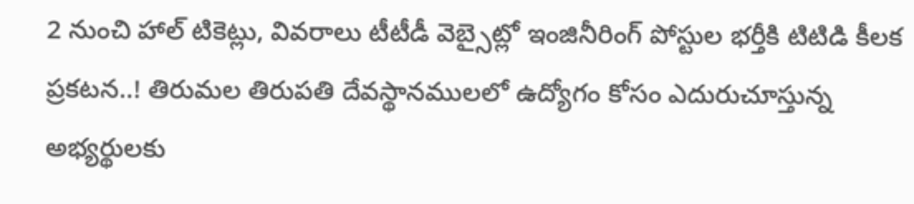2 నుంచి హాల్ టికెట్లు, వివరాలు టీటీడీ వెబ్సైట్లో ఇంజినీరింగ్ పోస్టుల భర్తీకి టిటిడి కీలక ప్రకటన..! తిరుమల తిరుపతి దేవస్థానములలో ఉద్యోగం కోసం ఎదురుచూస్తున్న అభ్యర్థులకు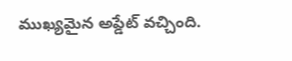ముఖ్యమైన అప్డేట్ వచ్చింది.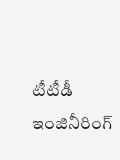టీటీడీ ఇంజినీరింగ్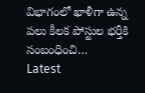విభాగంలో ఖాళీగా ఉన్న పలు కీలక పోస్టుల భర్తీకి సంబంధించి…
Latest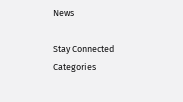News

Stay Connected
Categories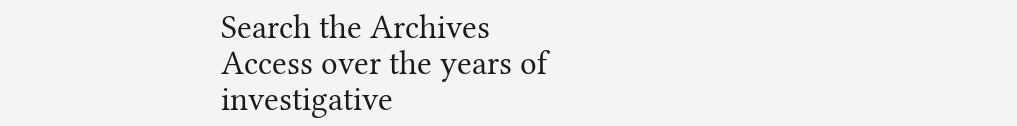Search the Archives
Access over the years of investigative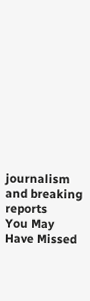journalism and breaking reports
You May Have Missed